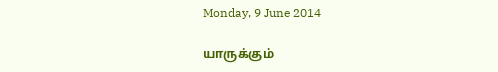Monday, 9 June 2014

யாருக்கும்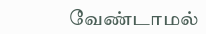வேண்டாமல்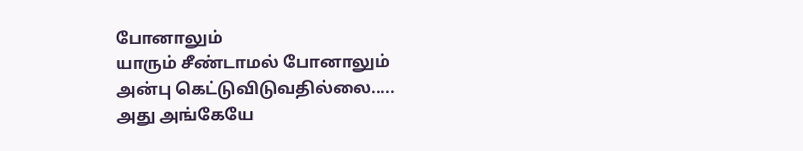போனாலும்
யாரும் சீண்டாமல் போனாலும்
அன்பு கெட்டுவிடுவதில்லை.....
அது அங்கேயே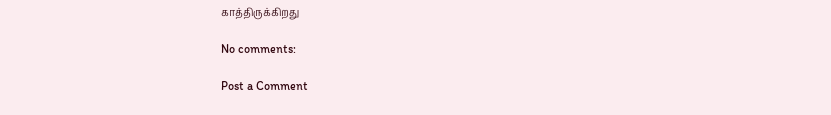காத்திருக்கிறது

No comments:

Post a Comment